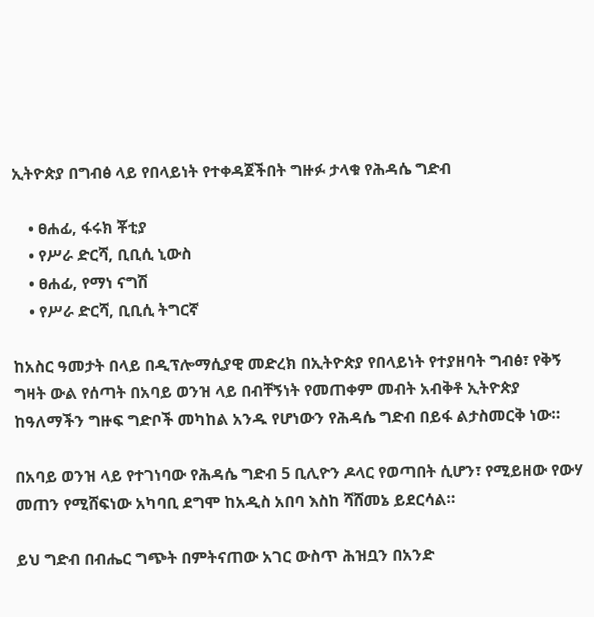ኢትዮጵያ በግብፅ ላይ የበላይነት የተቀዳጀችበት ግዙፉ ታላቁ የሕዳሴ ግድብ

    • ፀሐፊ, ፋሩክ ቾቲያ
    • የሥራ ድርሻ, ቢቢሲ ኒውስ
    • ፀሐፊ, የማነ ናግሽ
    • የሥራ ድርሻ, ቢቢሲ ትግርኛ

ከአስር ዓመታት በላይ በዲፕሎማሲያዊ መድረክ በኢትዮጵያ የበላይነት የተያዘባት ግብፅ፣ የቅኝ ግዛት ውል የሰጣት በአባይ ወንዝ ላይ በብቸኝነት የመጠቀም መብት አብቅቶ ኢትዮጵያ ከዓለማችን ግዙፍ ግድቦች መካከል አንዱ የሆነውን የሕዳሴ ግድብ በይፋ ልታስመርቅ ነው።

በአባይ ወንዝ ላይ የተገነባው የሕዳሴ ግድብ 5 ቢሊዮን ዶላር የወጣበት ሲሆን፣ የሚይዘው የውሃ መጠን የሚሸፍነው አካባቢ ደግሞ ከአዲስ አበባ እስከ ሻሸመኔ ይደርሳል።

ይህ ግድብ በብሔር ግጭት በምትናጠው አገር ውስጥ ሕዝቧን በአንድ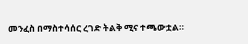መንፈስ በማስተሳሰር ረገድ ትልቅ ሚና ተጫውቷል።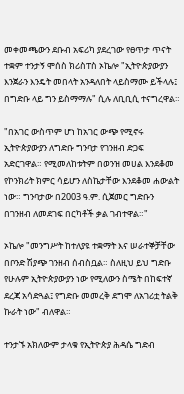መቀመጫውን ደቡብ አፍሪካ ያደረገው የፀጥታ ጥናት ተቋም ተንታኝ ሞሰስ ክሪስፐስ ኦኬሎ "ኢትዮጵያውያን እንጀራን እንዴት መበላት አንዳለበት ላይስማሙ ይችላሉ፤ በግድቡ ላይ ግን ይስማማሉ" ሲሉ ለቢቢሲ ተናግረዋል።

"በአገር ውስጥም ሆነ ከአገር ውጭ የሚኖሩ ኢትዮጵያውያን ለግድቡ ግንባታ የገንዘብ ድጋፍ አድርገዋል። የሚመለከቱትም በወንዝ መሀል እንደቆመ የኮንክሪት ክምር ሳይሆን ለስኬታቸው እንደቆመ ሐውልት ነው። ግንባታው በ2003 ዓ.ም. ሲጀመር ግድቡን በገንዘብ ለመደገፍ በርካቶች ቃል ገብተዋል።"

ኦኬሎ "መንግሥት ከተለያዩ ተቋማት እና ሠራተኞቻቸው በቦንድ ሽያጭ ገንዘብ ሰብስቧል። ስለዚህ ይህ ግድቡ የሁሉም ኢትዮጵያውያን ነው የሚለውን ስሜት በከፍተኛ ደረጃ አሳድጓል፤ የግድቡ መመረቅ ደግሞ ለአገሪቷ ትልቅ ኩራት ነው" ብለዋል።

ተንታኙ አክለውም ታላቁ የኢትዮጵያ ሕዳሴ ግድብ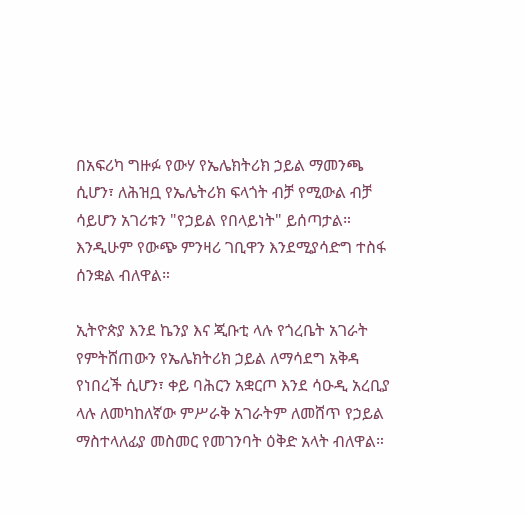በአፍሪካ ግዙፉ የውሃ የኤሌክትሪክ ኃይል ማመንጫ ሲሆን፣ ለሕዝቧ የኤሌትሪክ ፍላጎት ብቻ የሚውል ብቻ ሳይሆን አገሪቱን "የኃይል የበላይነት" ይሰጣታል። እንዲሁም የውጭ ምንዛሪ ገቢዋን እንደሚያሳድግ ተስፋ ሰንቋል ብለዋል።

ኢትዮጵያ እንደ ኬንያ እና ጂቡቲ ላሉ የጎረቤት አገራት የምትሸጠውን የኤሌክትሪክ ኃይል ለማሳደግ አቅዳ የነበረች ሲሆን፣ ቀይ ባሕርን አቋርጦ እንደ ሳዑዲ አረቢያ ላሉ ለመካከለኛው ምሥራቅ አገራትም ለመሸጥ የኃይል ማስተላለፊያ መስመር የመገንባት ዕቅድ አላት ብለዋል።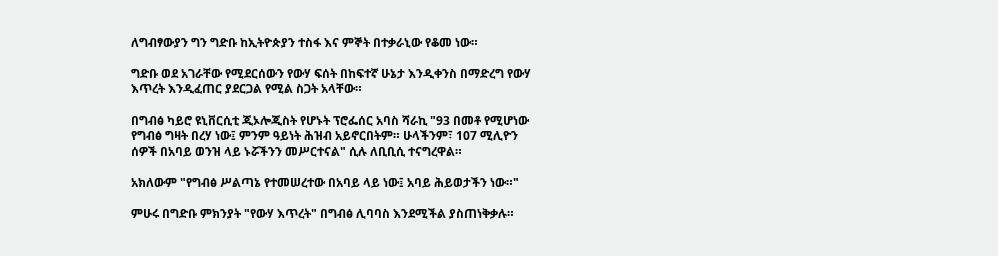ለግብፃውያን ግን ግድቡ ከኢትዮጵያን ተስፋ እና ምኞት በተቃራኒው የቆመ ነው።

ግድቡ ወደ አገራቸው የሚደርሰውን የውሃ ፍሰት በከፍተኛ ሁኔታ እንዲቀንስ በማድረግ የውሃ እጥረት እንዲፈጠር ያደርጋል የሚል ስጋት አላቸው።

በግብፅ ካይሮ ዩኒቨርሲቲ ጂኦሎጂስት የሆኑት ፕሮፌሰር አባስ ሻራኪ "93 በመቶ የሚሆነው የግብፅ ግዛት በረሃ ነው፤ ምንም ዓይነት ሕዝብ አይኖርበትም። ሁላችንም፣ 107 ሚሊዮን ሰዎች በአባይ ወንዝ ላይ ኑሯችንን መሥርተናል" ሲሉ ለቢቢሲ ተናግረዋል።

አክለውም "የግብፅ ሥልጣኔ የተመሠረተው በአባይ ላይ ነው፤ አባይ ሕይወታችን ነው።"

ምሁሩ በግድቡ ምክንያት "የውሃ እጥረት" በግብፅ ሊባባስ እንደሚችል ያስጠነቅቃሉ።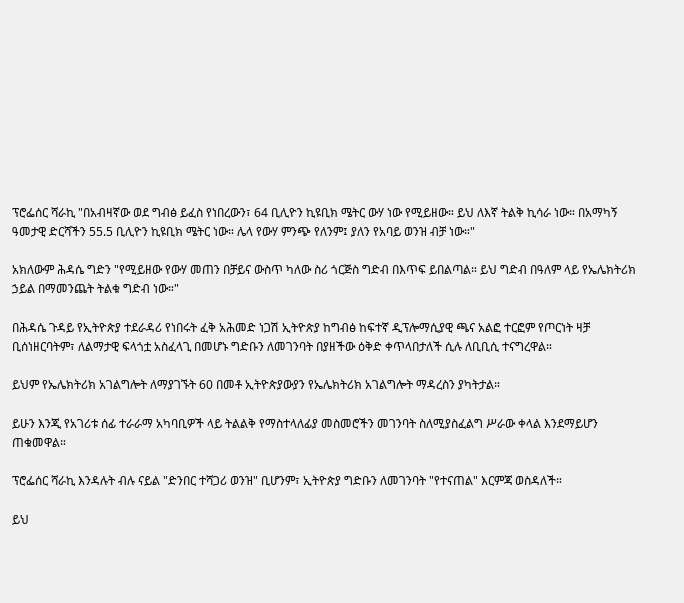ፕሮፌሰር ሻራኪ "በአብዛኛው ወደ ግብፅ ይፈስ የነበረውን፣ 64 ቢሊዮን ኪዩቢክ ሜትር ውሃ ነው የሚይዘው። ይህ ለእኛ ትልቅ ኪሳራ ነው። በአማካኝ ዓመታዊ ድርሻችን 55.5 ቢሊዮን ኪዩቢክ ሜትር ነው። ሌላ የውሃ ምንጭ የለንም፤ ያለን የአባይ ወንዝ ብቻ ነው።"

አክለውም ሕዳሴ ግድን "የሚይዘው የውሃ መጠን በቻይና ውስጥ ካለው ስሪ ጎርጅስ ግድብ በእጥፍ ይበልጣል። ይህ ግድብ በዓለም ላይ የኤሌክትሪክ ኃይል በማመንጨት ትልቁ ግድብ ነው።"

በሕዳሴ ጉዳይ የኢትዮጵያ ተደራዳሪ የነበሩት ፈቅ አሕመድ ነጋሽ ኢትዮጵያ ከግብፅ ከፍተኛ ዲፕሎማሲያዊ ጫና አልፎ ተርፎም የጦርነት ዛቻ ቢሰነዘርባትም፣ ለልማታዊ ፍላጎቷ አስፈላጊ በመሆኑ ግድቡን ለመገንባት በያዘችው ዕቅድ ቀጥላበታለች ሲሉ ለቢቢሲ ተናግረዋል።

ይህም የኤሌክትሪክ አገልግሎት ለማያገኙት 60 በመቶ ኢትዮጵያውያን የኤሌክትሪክ አገልግሎት ማዳረስን ያካትታል።

ይሁን እንጂ የአገሪቱ ሰፊ ተራራማ አካባቢዎች ላይ ትልልቅ የማስተላለፊያ መስመሮችን መገንባት ስለሚያስፈልግ ሥራው ቀላል እንደማይሆን ጠቁመዋል።

ፕሮፌሰር ሻራኪ እንዳሉት ብሉ ናይል "ድንበር ተሻጋሪ ወንዝ" ቢሆንም፣ ኢትዮጵያ ግድቡን ለመገንባት "የተናጠል" እርምጃ ወስዳለች።

ይህ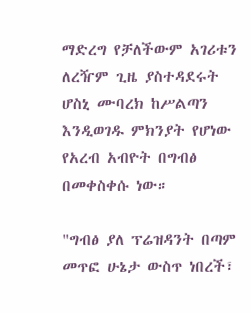ማድረግ የቻለችውም አገሪቱን ለረዥም ጊዜ ያስተዳደሩት ሆስኒ ሙባረክ ከሥልጣን እንዲወገዱ ምክንያት የሆነው የአረብ አብዮት በግብፅ በመቀስቀሱ ነው።

"ግብፅ ያለ ፕሬዝዳንት በጣም መጥፎ ሁኔታ ውስጥ ነበረች፣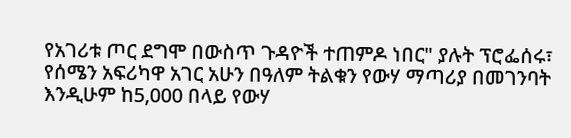የአገሪቱ ጦር ደግሞ በውስጥ ጉዳዮች ተጠምዶ ነበር" ያሉት ፕሮፌሰሩ፣ የሰሜን አፍሪካዋ አገር አሁን በዓለም ትልቁን የውሃ ማጣሪያ በመገንባት እንዲሁም ከ5,000 በላይ የውሃ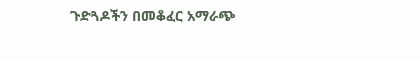ጉድጓዶችን በመቆፈር አማራጭ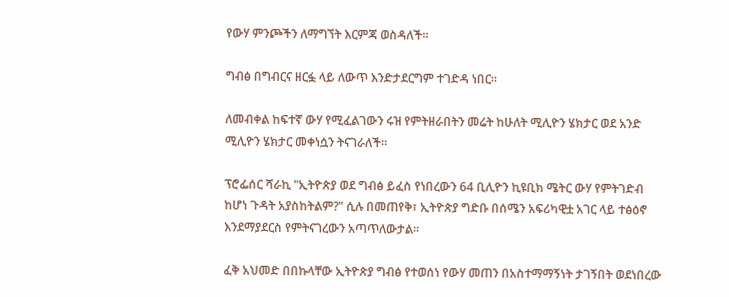የውሃ ምንጮችን ለማግኘት እርምጃ ወስዳለች።

ግብፅ በግብርና ዘርፏ ላይ ለውጥ እንድታደርግም ተገድዳ ነበር።

ለመብቀል ከፍተኛ ውሃ የሚፈልገውን ሩዝ የምትዘራበትን መሬት ከሁለት ሚሊዮን ሄክታር ወደ አንድ ሚሊዮን ሄክታር መቀነሷን ትናገራለች።

ፕሮፌሰር ሻራኪ "ኢትዮጵያ ወደ ግብፅ ይፈስ የነበረውን 64 ቢሊዮን ኪዩቢክ ሜትር ውሃ የምትገድብ ከሆነ ጉዳት አያስከትልም?" ሲሉ በመጠየቅ፣ ኢትዮጵያ ግድቡ በሰሜን አፍሪካዊቷ አገር ላይ ተፅዕኖ እንደማያደርስ የምትናገረውን አጣጥለውታል።

ፈቅ አህመድ በበኩላቸው ኢትዮጵያ ግብፅ የተወሰነ የውሃ መጠን በአስተማማኝነት ታገኝበት ወደነበረው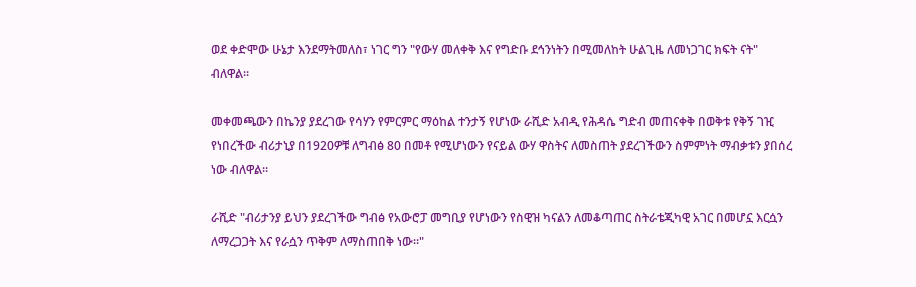ወደ ቀድሞው ሁኔታ እንደማትመለስ፣ ነገር ግን "የውሃ መለቀቅ እና የግድቡ ደኅንነትን በሚመለከት ሁልጊዜ ለመነጋገር ክፍት ናት" ብለዋል።

መቀመጫውን በኬንያ ያደረገው የሳሃን የምርምር ማዕከል ተንታኝ የሆነው ራሺድ አብዲ የሕዳሴ ግድብ መጠናቀቅ በወቅቱ የቅኝ ገዢ የነበረችው ብሪታኒያ በ1920ዎቹ ለግብፅ 80 በመቶ የሚሆነውን የናይል ውሃ ዋስትና ለመስጠት ያደረገችውን ስምምነት ማብቃቱን ያበሰረ ነው ብለዋል።

ራሺድ "ብሪታንያ ይህን ያደረገችው ግብፅ የአውሮፓ መግቢያ የሆነውን የስዊዝ ካናልን ለመቆጣጠር ስትራቴጂካዊ አገር በመሆኗ እርሷን ለማረጋጋት እና የራሷን ጥቅም ለማስጠበቅ ነው።"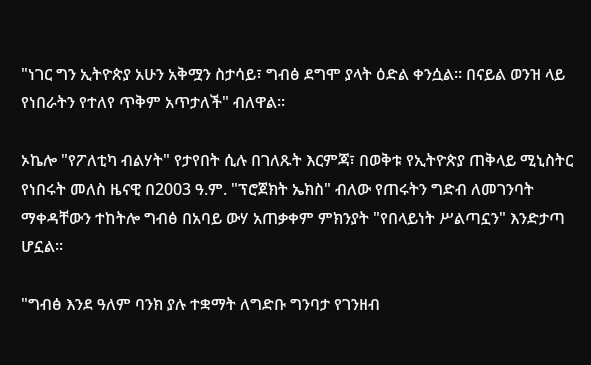"ነገር ግን ኢትዮጵያ አሁን አቅሟን ስታሳይ፣ ግብፅ ደግሞ ያላት ዕድል ቀንሷል። በናይል ወንዝ ላይ የነበራትን የተለየ ጥቅም አጥታለች" ብለዋል።

ኦኬሎ "የፖለቲካ ብልሃት" የታየበት ሲሉ በገለጹት እርምጃ፣ በወቅቱ የኢትዮጵያ ጠቅላይ ሚኒስትር የነበሩት መለስ ዜናዊ በ2003 ዓ.ም. "ፕሮጀክት ኤክስ" ብለው የጠሩትን ግድብ ለመገንባት ማቀዳቸውን ተከትሎ ግብፅ በአባይ ውሃ አጠቃቀም ምክንያት "የበላይነት ሥልጣኗን" እንድታጣ ሆኗል።

"ግብፅ እንደ ዓለም ባንክ ያሉ ተቋማት ለግድቡ ግንባታ የገንዘብ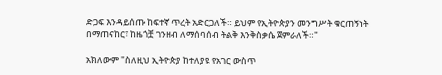ድጋፍ እንዳይሰጡ ከፍተኛ ጥረት አድርጋለች። ይህም የኢትዮጵያን መንግሥት ቁርጠኝነት በማጠናከር፣ ከዜጎቿ ገንዘብ ለማሰባሰብ ትልቅ እንቅስቃሴ ጀምራለች።"

አክለውም "ስለዚህ ኢትዮጵያ ከተለያዩ የአገር ውስጥ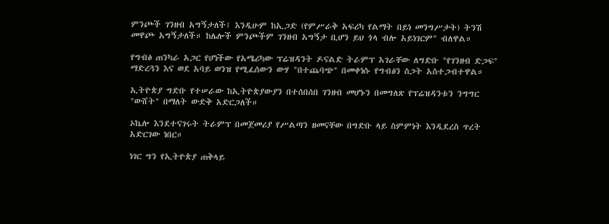ምንጮች ገንዘብ አግኝታለች፤ እንዲሁም ከኢጋድ (የምሥራቅ አፍሪካ የልማት በይነ መንግሥታት) ትንሽ መዋጮ አግኝታለች። ከሌሎች ምንጮችም ገንዘብ አግኝታ ቢሆን ይህ ጎላ ብሎ አይነገርም" ብለዋል።

የግብፅ ጠንካራ አጋር የሆነችው የአሜሪካው ፕሬዝዳንት ዶናልድ ትራምፕ አገራቸው ለግድቡ "የገንዘብ ድጋፍ" ማድረጓን እና ወደ አባይ ወንዝ የሚፈሰውን ውሃ "በተጨባጭ" በመቀነሱ የግብፅን ስጋት አስተጋብተዋል።

ኢትዮጵያ ግድቡ የተሠራው ከኢትዮጵያውያን በተሰበሰበ ገንዘብ መሆኑን በመግለጽ የፕሬዝዳንቱን ንግግር "ውሸት" በማለት ውድቅ አድርጋለች።

ኦኬሎ እንደተናገሩት ትራምፕ በመጀመሪያ የሥልጣን ዘመናቸው በግድቡ ላይ ስምምነት እንዲደረስ ጥረት አድርገው ነበር።

ነገር ግን የኢትዮጵያ ጠቅላይ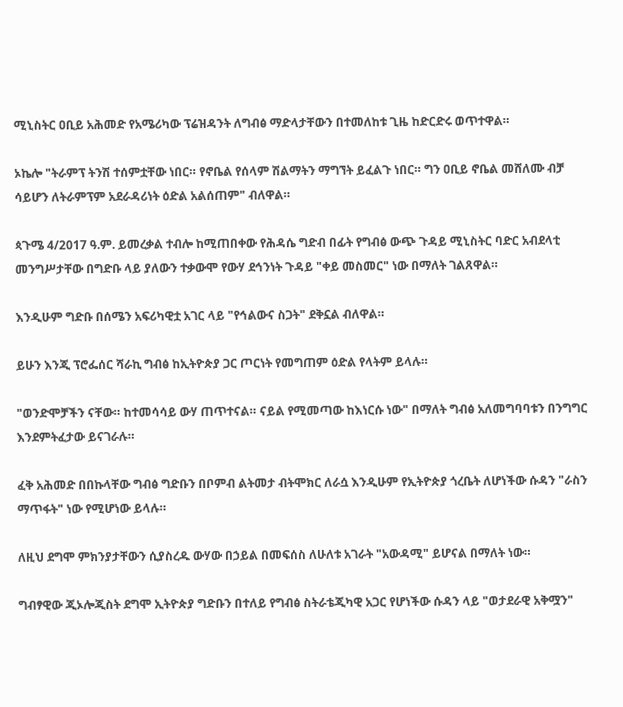ሚኒስትር ዐቢይ አሕመድ የአሜሪካው ፕሬዝዳንት ለግብፅ ማድላታቸውን በተመለከቱ ጊዜ ከድርድሩ ወጥተዋል።

ኦኬሎ "ትራምፕ ትንሽ ተሰምቷቸው ነበር። የኖቤል የሰላም ሽልማትን ማግኘት ይፈልጉ ነበር። ግን ዐቢይ ኖቤል መሸለሙ ብቻ ሳይሆን ለትራምፕም አደራዳሪነት ዕድል አልሰጠም" ብለዋል።

ጳጉሜ 4/2017 ዓ.ም. ይመረቃል ተብሎ ከሚጠበቀው የሕዳሴ ግድብ በፊት የግብፅ ውጭ ጉዳይ ሚኒስትር ባድር አብደላቲ መንግሥታቸው በግድቡ ላይ ያለውን ተቃውሞ የውሃ ደኅንነት ጉዳይ "ቀይ መስመር" ነው በማለት ገልጸዋል።

እንዲሁም ግድቡ በሰሜን አፍሪካዊቷ አገር ላይ "የኅልውና ስጋት" ደቅኗል ብለዋል።

ይሁን እንጂ ፕሮፌሰር ሻራኪ ግብፅ ከኢትዮጵያ ጋር ጦርነት የመግጠም ዕድል የላትም ይላሉ።

"ወንድሞቻችን ናቸው። ከተመሳሳይ ውሃ ጠጥተናል። ናይል የሚመጣው ከእነርሱ ነው" በማለት ግብፅ አለመግባባቱን በንግግር እንደምትፈታው ይናገራሉ።

ፈቅ አሕመድ በበኩላቸው ግብፅ ግድቡን በቦምብ ልትመታ ብትሞክር ለራሷ እንዲሁም የኢትዮጵያ ጎረቤት ለሆነችው ሱዳን "ራስን ማጥፋት" ነው የሚሆነው ይላሉ።

ለዚህ ደግሞ ምክንያታቸውን ሲያስረዱ ውሃው በኃይል በመፍሰስ ለሁለቱ አገራት "አውዳሚ" ይሆናል በማለት ነው።

ግብፃዊው ጂኦሎጂስት ደግሞ ኢትዮጵያ ግድቡን በተለይ የግብፅ ስትራቴጂካዊ አጋር የሆነችው ሱዳን ላይ "ወታደራዊ አቅሟን"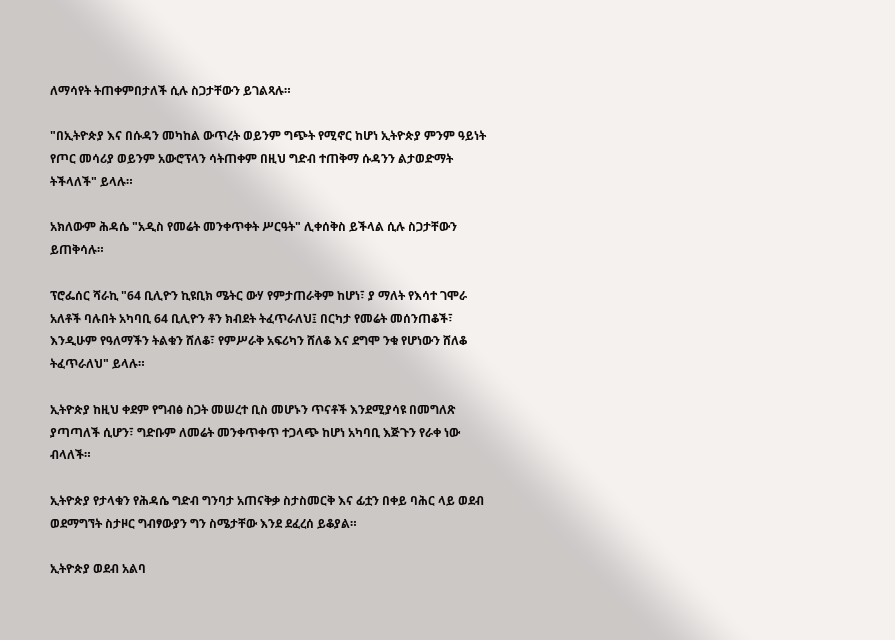ለማሳየት ትጠቀምበታለች ሲሉ ስጋታቸውን ይገልጻሉ።

"በኢትዮጵያ እና በሱዳን መካከል ውጥረት ወይንም ግጭት የሚኖር ከሆነ ኢትዮጵያ ምንም ዓይነት የጦር መሳሪያ ወይንም አውሮፕላን ሳትጠቀም በዚህ ግድብ ተጠቅማ ሱዳንን ልታወድማት ትችላለች" ይላሉ።

አክለውም ሕዳሴ "አዲስ የመሬት መንቀጥቀት ሥርዓት" ሊቀሰቅስ ይችላል ሲሉ ስጋታቸውን ይጠቅሳሉ።

ፕሮፌሰር ሻራኪ "64 ቢሊዮን ኪዩቢክ ሜትር ውሃ የምታጠራቅም ከሆነ፣ ያ ማለት የእሳተ ገሞራ አለቶች ባሉበት አካባቢ 64 ቢሊዮን ቶን ክብደት ትፈጥራለህ፤ በርካታ የመሬት መሰንጠቆች፣ እንዲሁም የዓለማችን ትልቁን ሸለቆ፣ የምሥራቅ አፍሪካን ሸለቆ እና ደግሞ ንቁ የሆነውን ሸለቆ ትፈጥራለህ" ይላሉ።

ኢትዮጵያ ከዚህ ቀደም የግብፅ ስጋት መሠረተ ቢስ መሆኑን ጥናቶች እንደሚያሳዩ በመግለጽ ያጣጣለች ሲሆን፣ ግድቡም ለመሬት መንቀጥቀጥ ተጋላጭ ከሆነ አካባቢ እጅጉን የራቀ ነው ብላለች።

ኢትዮጵያ የታላቁን የሕዳሴ ግድብ ግንባታ አጠናቅቃ ስታስመርቅ እና ፊቷን በቀይ ባሕር ላይ ወደብ ወደማግኘት ስታዞር ግብፃውያን ግን ስሜታቸው እንደ ደፈረሰ ይቆያል።

ኢትዮጵያ ወደብ አልባ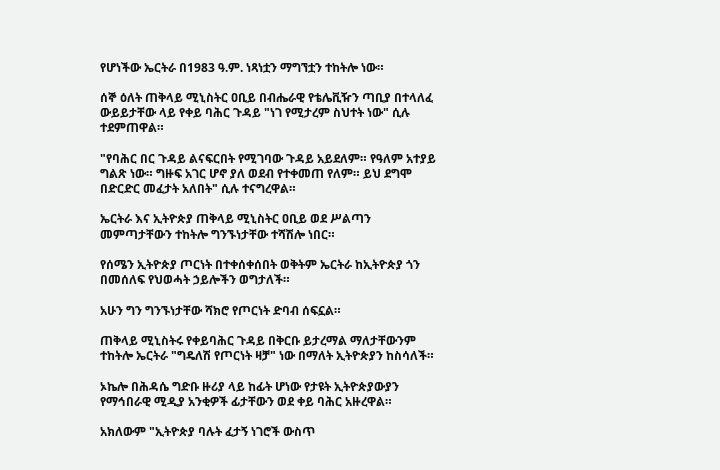የሆነችው ኤርትራ በ1983 ዓ.ም. ነጻነቷን ማግኘቷን ተከትሎ ነው።

ሰኞ ዕለት ጠቅላይ ሚኒስትር ዐቢይ በብሔራዊ የቴሌቪዥን ጣቢያ በተላለፈ ውይይታቸው ላይ የቀይ ባሕር ጉዳይ "ነገ የሚታረም ስህተት ነው" ሲሉ ተደምጠዋል።

"የባሕር በር ጉዳይ ልናፍርበት የሚገባው ጉዳይ አይደለም። የዓለም አተያይ ግልጽ ነው። ግዙፍ አገር ሆኖ ያለ ወደብ የተቀመጠ የለም። ይህ ደግሞ በድርድር መፈታት አለበት" ሲሉ ተናግረዋል።

ኤርትራ እና ኢትዮጵያ ጠቅላይ ሚኒስትር ዐቢይ ወደ ሥልጣን መምጣታቸውን ተከትሎ ግንኙነታቸው ተሻሽሎ ነበር።

የሰሜን ኢትዮጵያ ጦርነት በተቀሰቀሰበት ወቅትም ኤርትራ ከኢትዮጵያ ጎን በመሰለፍ የህወሓት ኃይሎችን ወግታለች።

አሁን ግን ግንኙነታቸው ሻክሮ የጦርነት ድባብ ሰፍኗል።

ጠቅላይ ሚኒስትሩ የቀይባሕር ጉዳይ በቅርቡ ይታረማል ማለታቸውንም ተከትሎ ኤርትራ "ግዴለሽ የጦርነት ዛቻ" ነው በማለት ኢትዮጵያን ከስሳለች።

ኦኬሎ በሕዳሴ ግድቡ ዙሪያ ላይ ከፊት ሆነው የታዩት ኢትዮጵያውያን የማኅበራዊ ሚዲያ አንቂዎች ፊታቸውን ወደ ቀይ ባሕር አዙረዋል።

አክለውም "ኢትዮጵያ ባሉት ፈታኝ ነገሮች ውስጥ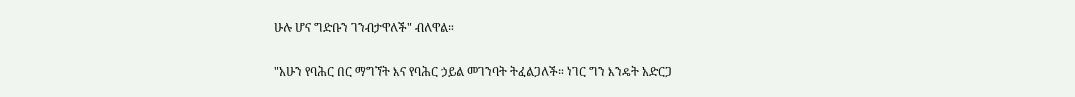ሁሉ ሆና ግድቡን ገንብታዋለች" ብለዋል።

"አሁን የባሕር በር ማግኘት እና የባሕር ኃይል መገንባት ትፈልጋለች። ነገር ግን እንዴት አድርጋ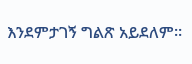እንደምታገኝ ግልጽ አይደለም።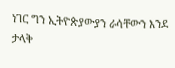ነገር ግን ኢትዮጵያውያን ራሳቸውን እንደ ታላቅ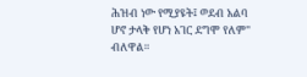ሕዝብ ነው የሚያዩት፤ ወደብ አልባ ሆኖ ታላቅ የሆነ አገር ደግሞ የለም" ብለዋል።